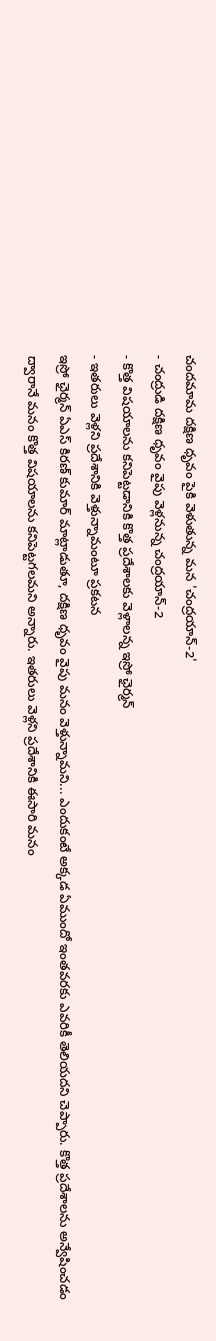చందమామ దక్షిణ ధృవం పైకి వెళుతున్న మన 'చంద్రయాన్-2'
- చంద్రుడి దక్షిణ ధృవం వైపు వెళ్లనున్న చంద్రయాన్-2
- కొత్త విషయాలను కనిపెట్టడానికి కొత్త ప్రదేశాలకు వెళ్లాలన్న ఇస్రో ఛైర్మన్
- ఇతరులు వెళ్లని ప్రదేశానికి వెళ్తున్నామంటూ ప్రకటన
ఇస్రో ఛైర్మన్ ఏఎస్ కిరణ్ కుమార్ మాట్లాడుతూ, దక్షిణ ధృవం వైపు మనం వెళ్తున్నామని... ఎందుకంటే అక్కడ ఏముందో ఇంతవరకు ఎవరికీ తెలియదని చెప్పారు. కొత్త ప్రదేశాలను అన్వేషించడం ద్వారానే మనం కొత్త విషయాలను కనిపెట్టగలమని అన్నారు. ఇతరులు వెళ్లని ప్రదేశానికి ఈసారి మనం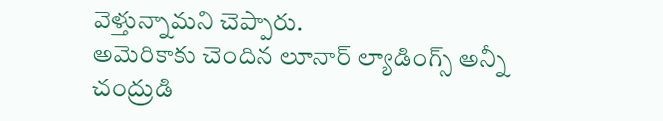వెళ్తున్నామని చెప్పారు.
అమెరికాకు చెందిన లూనార్ ల్యాడింగ్స్ అన్నీ చంద్రుడి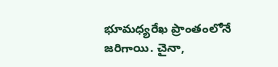భూమధ్యరేఖ ప్రాంతంలోనే జరిగాయి. చైనా,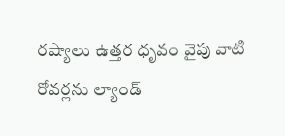రష్యాలు ఉత్తర ధృవం వైపు వాటి రోవర్లను ల్యాండ్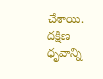చేశాయి. దక్షిణ ధృవాన్ని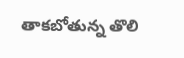తాకబోతున్న తొలి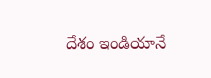దేశం ఇండియానే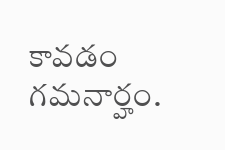కావడం గమనార్హం.